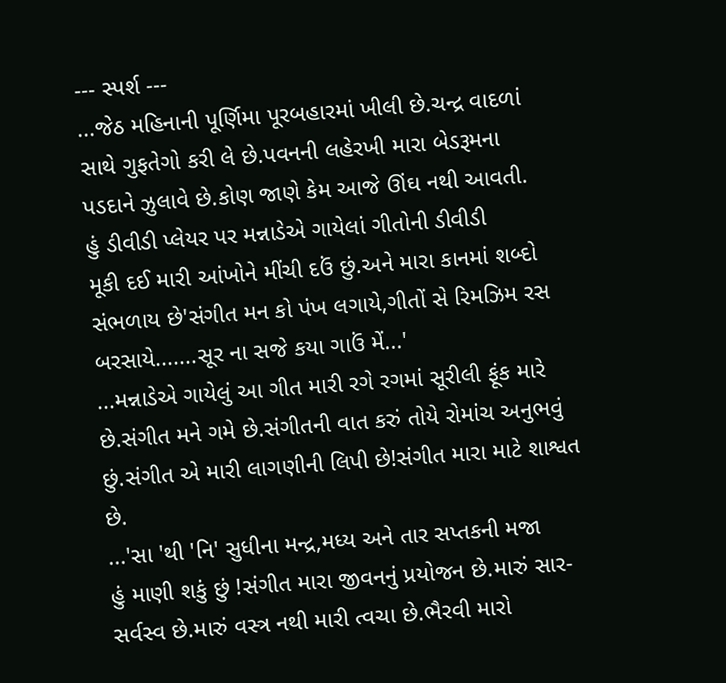--- સ્પર્શ ---
...જેઠ મહિનાની પૂર્ણિમા પૂરબહારમાં ખીલી છે.ચન્દ્ર વાદળાં
સાથે ગુફતેગો કરી લે છે.પવનની લહેરખી મારા બેડરૂમના
પડદાને ઝુલાવે છે.કોણ જાણે કેમ આજે ઊંઘ નથી આવતી.
હું ડીવીડી પ્લેયર પર મન્નાડેએ ગાયેલાં ગીતોની ડીવીડી
મૂકી દઈ મારી આંખોને મીંચી દઉં છું.અને મારા કાનમાં શબ્દો
સંભળાય છે'સંગીત મન કો પંખ લગાયે,ગીતોં સે રિમઝિમ રસ
બરસાયે.......સૂર ના સજે કયા ગાઉં મેં...'
...મન્નાડેએ ગાયેલું આ ગીત મારી રગે રગમાં સૂરીલી ફૂંક મારે
છે.સંગીત મને ગમે છે.સંગીતની વાત કરું તોયે રોમાંચ અનુભવું
છું.સંગીત એ મારી લાગણીની લિપી છે!સંગીત મારા માટે શાશ્વત
છે.
...'સા 'થી 'નિ' સુધીના મન્દ્ર,મધ્ય અને તાર સપ્તકની મજા
હું માણી શકું છું !સંગીત મારા જીવનનું પ્રયોજન છે.મારું સાર-
સર્વસ્વ છે.મારું વસ્ત્ર નથી મારી ત્વચા છે.ભૈરવી મારો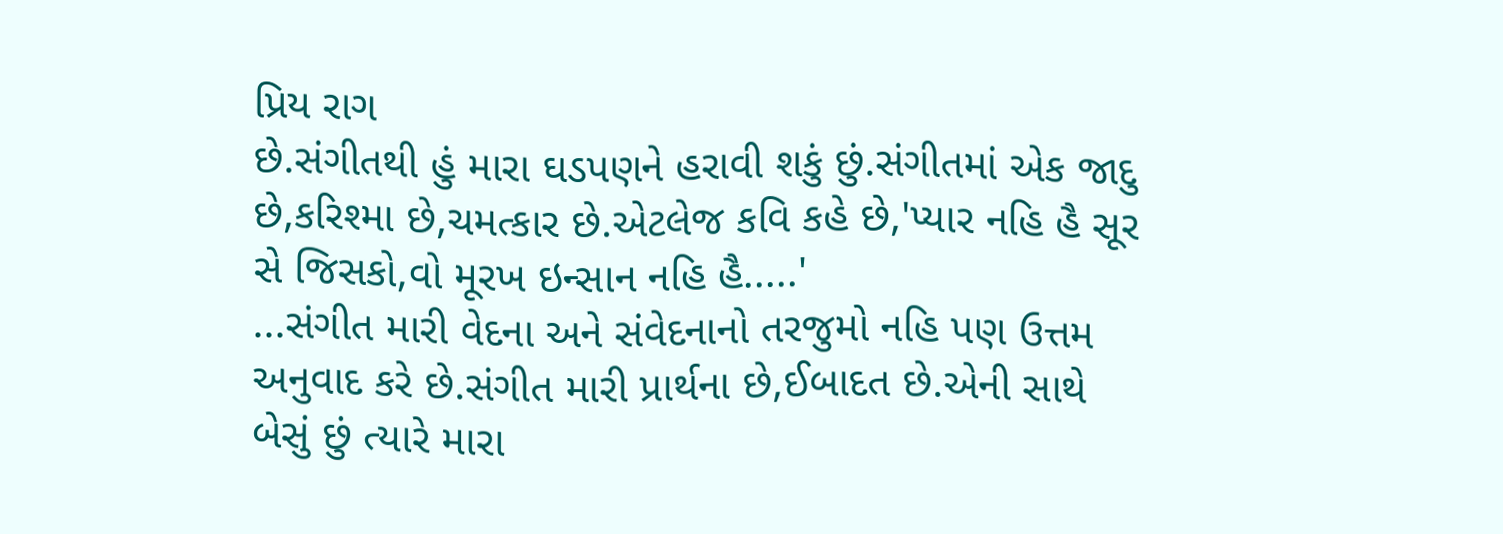પ્રિય રાગ
છે.સંગીતથી હું મારા ઘડપણને હરાવી શકું છું.સંગીતમાં એક જાદુ
છે,કરિશ્મા છે,ચમત્કાર છે.એટલેજ કવિ કહે છે,'પ્યાર નહિ હૈ સૂર
સે જિસકો,વો મૂરખ ઇન્સાન નહિ હૈ.....'
...સંગીત મારી વેદના અને સંવેદનાનો તરજુમો નહિ પણ ઉત્તમ
અનુવાદ કરે છે.સંગીત મારી પ્રાર્થના છે,ઈબાદત છે.એની સાથે
બેસું છું ત્યારે મારા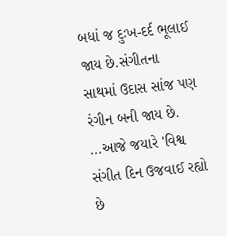બધાં જ દુઃખ-દર્દ ભૂલાઈ જાય છે.સંગીતના
સાથમાં ઉદાસ સાંજ પણ રંગીન બની જાય છે.
...આજે જયારે 'વિશ્વ સંગીત દિન ઉજવાઈ રહ્યો છે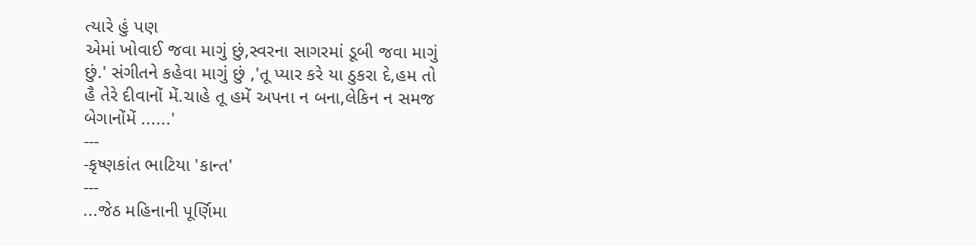ત્યારે હું પણ
એમાં ખોવાઈ જવા માગું છું,સ્વરના સાગરમાં ડૂબી જવા માગું
છું.' સંગીતને કહેવા માગું છું ,'તૂ પ્યાર કરે યા ઠુકરા દે,હમ તો
હૈ તેરે દીવાનોં મેં.ચાહે તૂ હમેં અપના ન બના,લેકિન ન સમજ
બેગાનોંમેં ......'
---
-કૃષ્ણકાંત ભાટિયા 'કાન્ત'
---
...જેઠ મહિનાની પૂર્ણિમા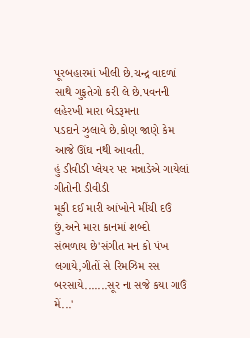પૂરબહારમાં ખીલી છે.ચન્દ્ર વાદળાં
સાથે ગુફતેગો કરી લે છે.પવનની લહેરખી મારા બેડરૂમના
પડદાને ઝુલાવે છે.કોણ જાણે કેમ આજે ઊંઘ નથી આવતી.
હું ડીવીડી પ્લેયર પર મન્નાડેએ ગાયેલાં ગીતોની ડીવીડી
મૂકી દઈ મારી આંખોને મીંચી દઉં છું.અને મારા કાનમાં શબ્દો
સંભળાય છે'સંગીત મન કો પંખ લગાયે,ગીતોં સે રિમઝિમ રસ
બરસાયે.......સૂર ના સજે કયા ગાઉં મેં...'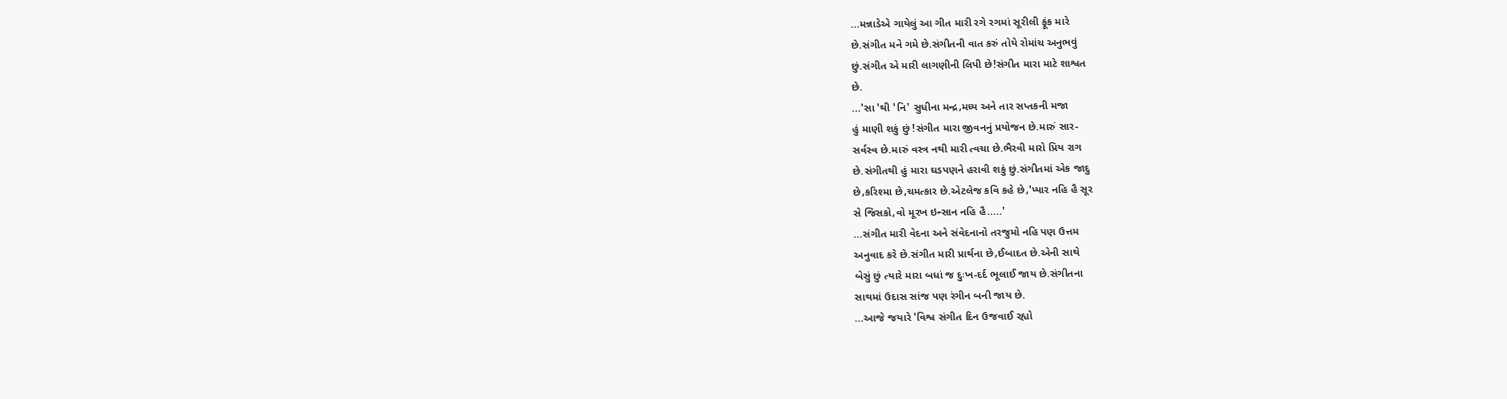...મન્નાડેએ ગાયેલું આ ગીત મારી રગે રગમાં સૂરીલી ફૂંક મારે
છે.સંગીત મને ગમે છે.સંગીતની વાત કરું તોયે રોમાંચ અનુભવું
છું.સંગીત એ મારી લાગણીની લિપી છે!સંગીત મારા માટે શાશ્વત
છે.
...'સા 'થી 'નિ' સુધીના મન્દ્ર,મધ્ય અને તાર સપ્તકની મજા
હું માણી શકું છું !સંગીત મારા જીવનનું પ્રયોજન છે.મારું સાર-
સર્વસ્વ છે.મારું વસ્ત્ર નથી મારી ત્વચા છે.ભૈરવી મારો પ્રિય રાગ
છે.સંગીતથી હું મારા ઘડપણને હરાવી શકું છું.સંગીતમાં એક જાદુ
છે,કરિશ્મા છે,ચમત્કાર છે.એટલેજ કવિ કહે છે,'પ્યાર નહિ હૈ સૂર
સે જિસકો,વો મૂરખ ઇન્સાન નહિ હૈ.....'
...સંગીત મારી વેદના અને સંવેદનાનો તરજુમો નહિ પણ ઉત્તમ
અનુવાદ કરે છે.સંગીત મારી પ્રાર્થના છે,ઈબાદત છે.એની સાથે
બેસું છું ત્યારે મારા બધાં જ દુઃખ-દર્દ ભૂલાઈ જાય છે.સંગીતના
સાથમાં ઉદાસ સાંજ પણ રંગીન બની જાય છે.
...આજે જયારે 'વિશ્વ સંગીત દિન ઉજવાઈ રહ્યો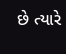છે ત્યારે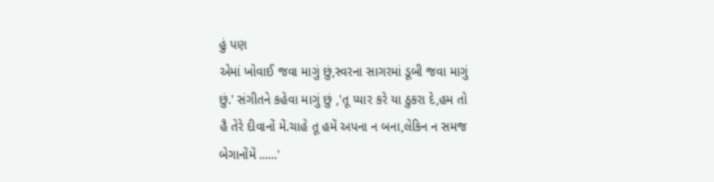હું પણ
એમાં ખોવાઈ જવા માગું છું,સ્વરના સાગરમાં ડૂબી જવા માગું
છું.' સંગીતને કહેવા માગું છું ,'તૂ પ્યાર કરે યા ઠુકરા દે,હમ તો
હૈ તેરે દીવાનોં મેં.ચાહે તૂ હમેં અપના ન બના,લેકિન ન સમજ
બેગાનોંમેં ......'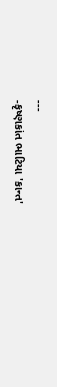---
-કૃષ્ણકાંત ભાટિયા 'કાન્ત'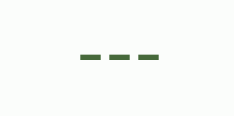---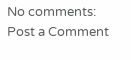No comments:
Post a Comment